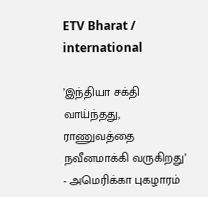ETV Bharat / international

’இந்தியா சக்தி வாய்ந்தது, ராணுவத்தை நவீனமாக்கி வருகிறது’ - அமெரிக்கா புகழாரம்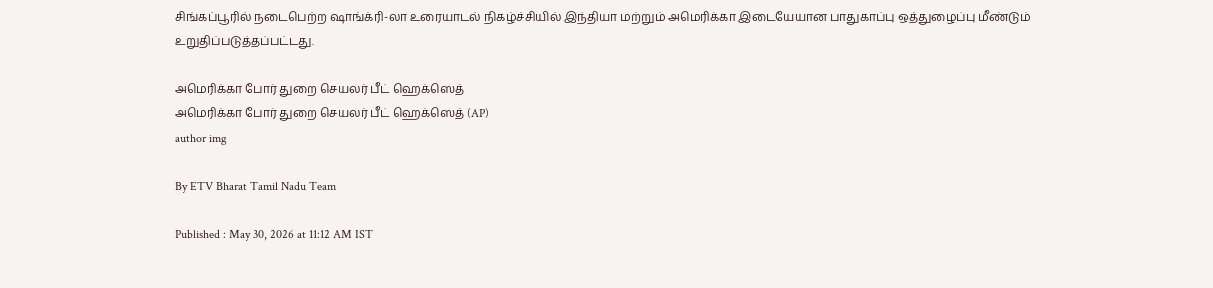சிங்கப்பூரில் நடைபெற்ற ஷாங்க்ரி-லா உரையாடல் நிகழ்ச்சியில் இந்தியா மற்றும் அமெரிக்கா இடையேயான பாதுகாப்பு ஒத்துழைப்பு மீண்டும் உறுதிப்படுத்தப்பட்டது.

அமெரிக்கா போர் துறை செயலர் பீட் ஹெக்ஸெத்
அமெரிக்கா போர் துறை செயலர் பீட் ஹெக்ஸெத் (AP)
author img

By ETV Bharat Tamil Nadu Team

Published : May 30, 2026 at 11:12 AM IST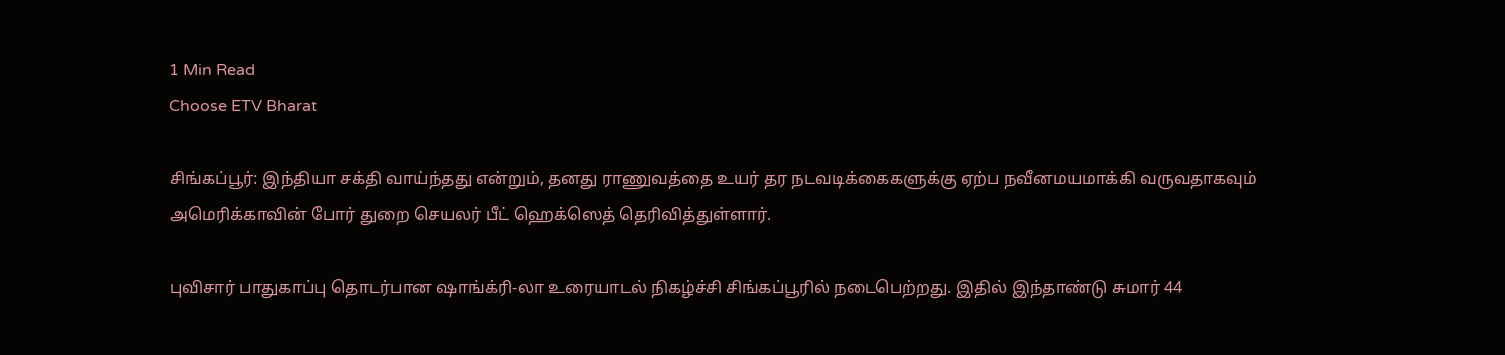1 Min Read
Choose ETV Bharat

சிங்கப்பூர்: இந்தியா சக்தி வாய்ந்தது என்றும், தனது ராணுவத்தை உயர் தர நடவடிக்கைகளுக்கு ஏற்ப நவீனமயமாக்கி வருவதாகவும் அமெரிக்காவின் போர் துறை செயலர் பீட் ஹெக்ஸெத் தெரிவித்துள்ளார்.

புவிசார் பாதுகாப்பு தொடர்பான ஷாங்க்ரி-லா உரையாடல் நிகழ்ச்சி சிங்கப்பூரில் நடைபெற்றது. இதில் இந்தாண்டு சுமார் 44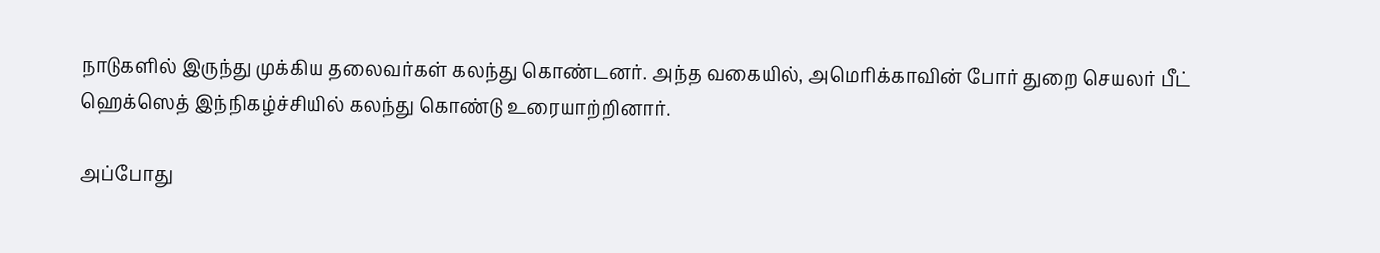நாடுகளில் இருந்து முக்கிய தலைவர்கள் கலந்து கொண்டனர். அந்த வகையில், அமெரிக்காவின் போர் துறை செயலர் பீட் ஹெக்ஸெத் இந்நிகழ்ச்சியில் கலந்து கொண்டு உரையாற்றினார்.

அப்போது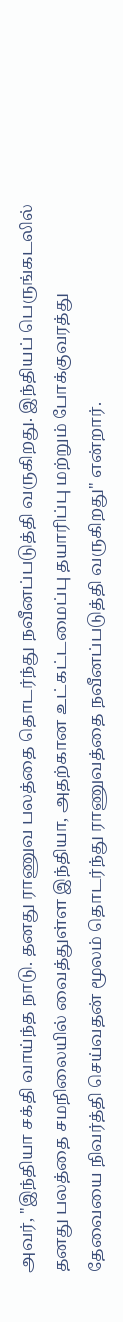அவர், "இந்தியா சக்தி வாய்ந்த நாடு. தனது ராணுவ பலத்தை தொடர்ந்து நவீனப்படுத்தி வருகிறது. இந்தியப் பெருங்கடலில் தனது பலத்தை சமநிலையில் வைத்துள்ள இந்தியா, அதற்கான உட்கட்டமைப்பு தயாரிப்பு மற்றும் போக்குவரத்து தேவையை நிவர்த்தி செய்வதன் மூலம் தொடர்ந்து ராணுவத்தை நவீனப்படுத்தி வருகிறது" என்றார்.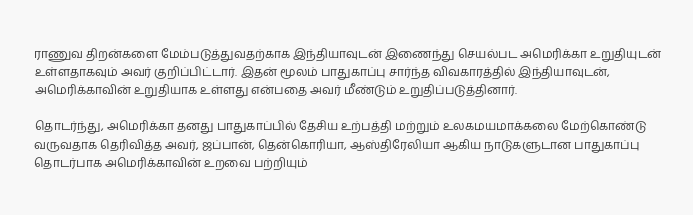ராணுவ திறன்களை மேம்படுத்துவதற்காக இந்தியாவுடன் இணைந்து செயல்பட அமெரிக்கா உறுதியுடன் உள்ளதாகவும் அவர் குறிப்பிட்டார். இதன் மூலம் பாதுகாப்பு சார்ந்த விவகாரத்தில் இந்தியாவுடன், அமெரிக்காவின் உறுதியாக உள்ளது என்பதை அவர் மீண்டும் உறுதிப்படுத்தினார்.

தொடர்ந்து, அமெரிக்கா தனது பாதுகாப்பில் தேசிய உற்பத்தி மற்றும் உலகமயமாக்கலை மேற்கொண்டு வருவதாக தெரிவித்த அவர், ஜப்பான், தென்கொரியா, ஆஸ்திரேலியா ஆகிய நாடுகளுடான பாதுகாப்பு தொடர்பாக அமெரிக்காவின் உறவை பற்றியும்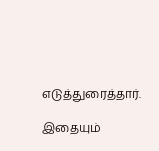எடுத்துரைத்தார்.

இதையும்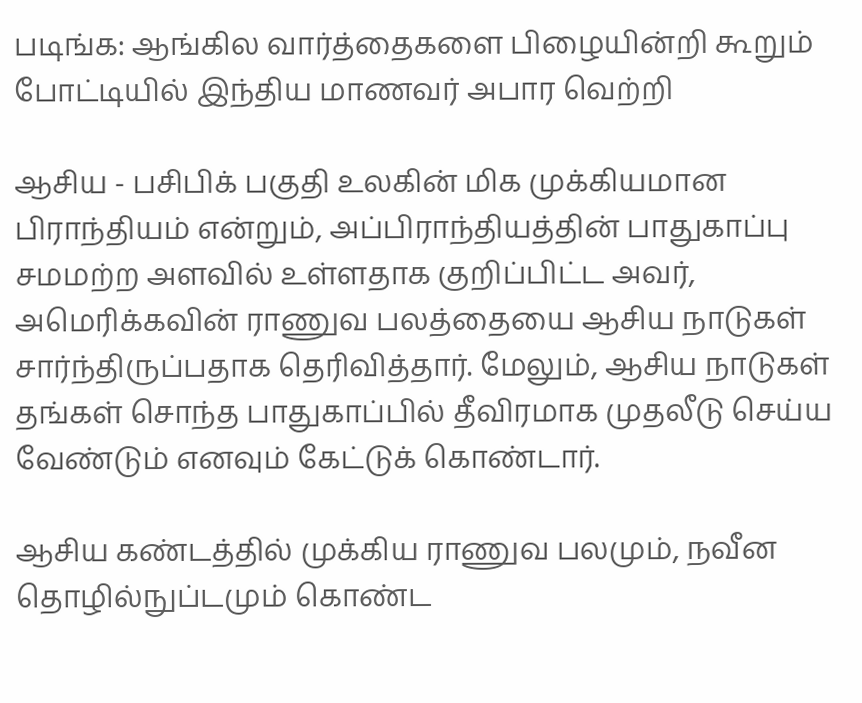படிங்க: ஆங்கில வார்த்தைகளை பிழையின்றி கூறும் போட்டியில் இந்திய மாணவர் அபார வெற்றி

ஆசிய - பசிபிக் பகுதி உலகின் மிக முக்கியமான பிராந்தியம் என்றும், அப்பிராந்தியத்தின் பாதுகாப்பு சமமற்ற அளவில் உள்ளதாக குறிப்பிட்ட அவர், அமெரிக்கவின் ராணுவ பலத்தையை ஆசிய நாடுகள் சார்ந்திருப்பதாக தெரிவித்தார். மேலும், ஆசிய நாடுகள் தங்கள் சொந்த பாதுகாப்பில் தீவிரமாக முதலீடு செய்ய வேண்டும் எனவும் கேட்டுக் கொண்டார்.

ஆசிய கண்டத்தில் முக்கிய ராணுவ பலமும், நவீன தொழில்நுப்டமும் கொண்ட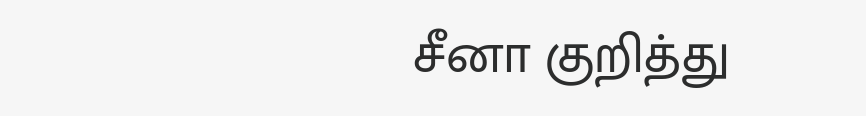சீனா குறித்து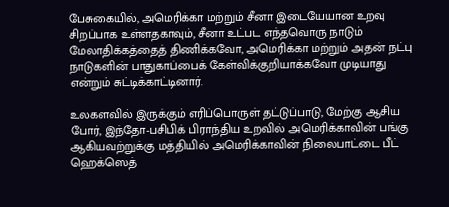பேசுகையில், அமெரிக்கா மற்றும் சீனா இடையேயான உறவு சிறப்பாக உள்ளதகாவும், சீனா உட்பட எந்தவொரு நாடும் மேலாதிக்கத்தைத் திணிக்கவோ, அமெரிக்கா மற்றும் அதன் நட்பு நாடுகளின் பாதுகாப்பைக் கேள்விக்குறியாக்கவோ முடியாது என்றும் சுட்டிக்காட்டினார்.

உலகளவில் இருக்கும் எரிப்பொருள் தட்டுப்பாடு, மேற்கு ஆசிய போர், இந்தோ-பசிபிக் பிராந்திய உறவில் அமெரிக்காவின் பங்கு ஆகியவற்றுக்கு மத்தியில் அமெரிக்காவின் நிலைபாட்டை பீட் ஹெக்ஸெத்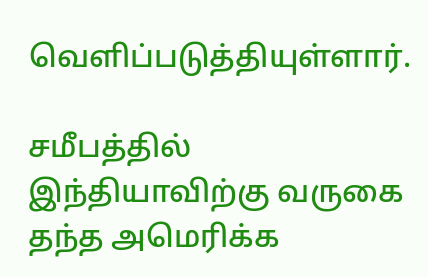வெளிப்படுத்தியுள்ளார்.

சமீபத்தில் இந்தியாவிற்கு வருகை தந்த அமெரிக்க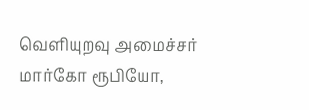வெளியுறவு அமைச்சர் மார்கோ ரூபியோ,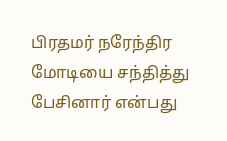பிரதமர் நரேந்திர மோடியை சந்தித்து பேசினார் என்பது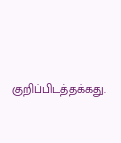குறிப்பிடத்தக்கது.